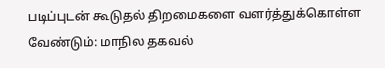படிப்புடன் கூடுதல் திறமைகளை வளர்த்துக்கொள்ள வேண்டும்: மாநில தகவல்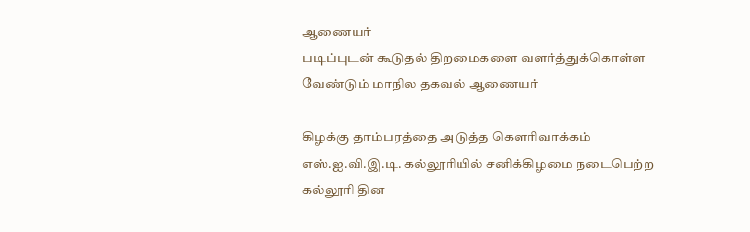ஆணையர்
படிப்புடன் கூடுதல் திறமைகளை வளர்த்துக்கொள்ள வேண்டும் மாநில தகவல் ஆணையர்

கிழக்கு தாம்பரத்தை அடுத்த கௌரிவாக்கம் எஸ்.ஐ.வி.இ.டி. கல்லூரியில் சனிக்கிழமை நடைபெற்ற கல்லூரி தின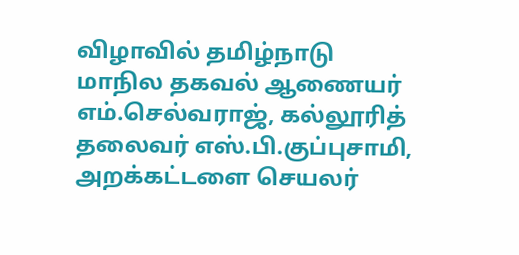விழாவில் தமிழ்நாடு மாநில தகவல் ஆணையர் எம்.செல்வராஜ், கல்லூரித் தலைவர் எஸ்.பி.குப்புசாமி, அறக்கட்டளை செயலர்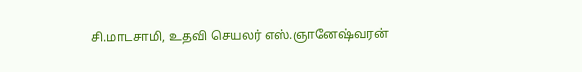சி.மாடசாமி, உதவி செயலர் எஸ்.ஞானேஷ்வரன்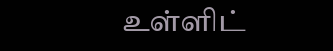உள்ளிட்